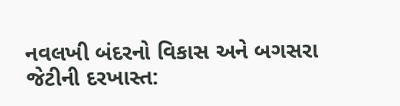નવલખી બંદરનો વિકાસ અને બગસરા જેટીની દરખાસ્ત: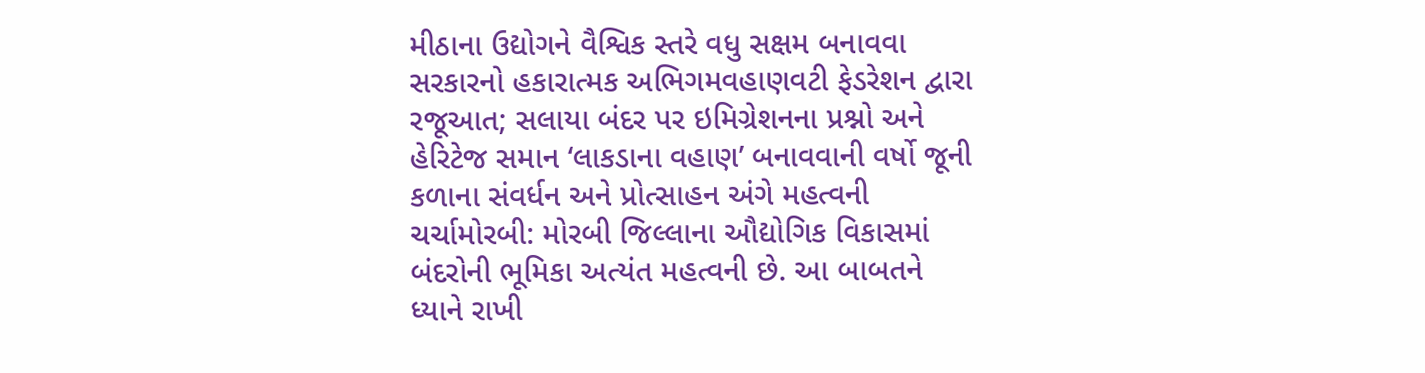મીઠાના ઉદ્યોગને વૈશ્વિક સ્તરે વધુ સક્ષમ બનાવવા સરકારનો હકારાત્મક અભિગમવહાણવટી ફેડરેશન દ્વારા રજૂઆત; સલાયા બંદર પર ઇમિગ્રેશનના પ્રશ્નો અને હેરિટેજ સમાન ‘લાકડાના વહાણ’ બનાવવાની વર્ષો જૂની કળાના સંવર્ધન અને પ્રોત્સાહન અંગે મહત્વની ચર્ચામોરબી: મોરબી જિલ્લાના ઔદ્યોગિક વિકાસમાં બંદરોની ભૂમિકા અત્યંત મહત્વની છે. આ બાબતને ધ્યાને રાખી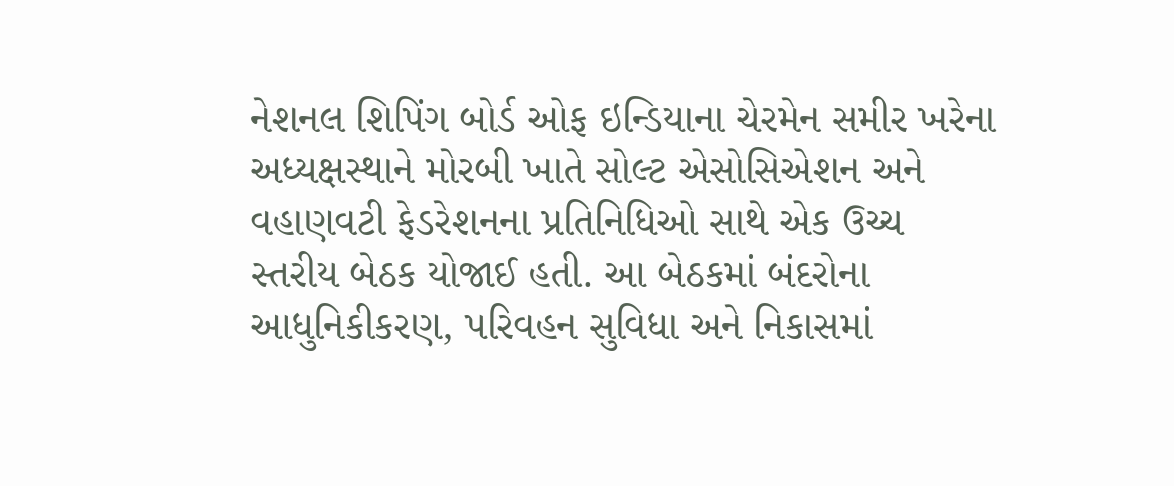નેશનલ શિપિંગ બોર્ડ ઓફ ઇન્ડિયાના ચેરમેન સમીર ખરેના અધ્યક્ષસ્થાને મોરબી ખાતે સોલ્ટ એસોસિએશન અને વહાણવટી ફેડરેશનના પ્રતિનિધિઓ સાથે એક ઉચ્ચ સ્તરીય બેઠક યોજાઈ હતી. આ બેઠકમાં બંદરોના આધુનિકીકરણ, પરિવહન સુવિધા અને નિકાસમાં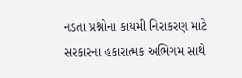નડતા પ્રશ્નોના કાયમી નિરાકરણ માટે સરકારના હકારાત્મક અભિગમ સાથે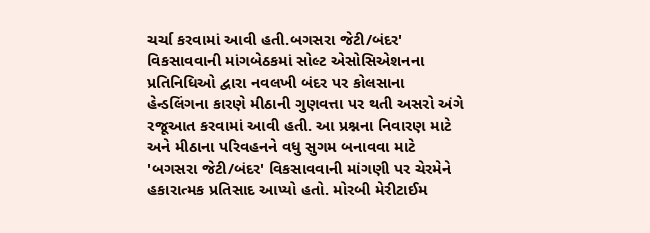ચર્ચા કરવામાં આવી હતી.બગસરા જેટી/બંદર' વિકસાવવાની માંગબેઠકમાં સોલ્ટ એસોસિએશનના પ્રતિનિધિઓ દ્વારા નવલખી બંદર પર કોલસાના હેન્ડલિંગના કારણે મીઠાની ગુણવત્તા પર થતી અસરો અંગે રજૂઆત કરવામાં આવી હતી. આ પ્રશ્નના નિવારણ માટે અને મીઠાના પરિવહનને વધુ સુગમ બનાવવા માટે 'બગસરા જેટી/બંદર' વિકસાવવાની માંગણી પર ચેરમેને હકારાત્મક પ્રતિસાદ આપ્યો હતો. મોરબી મેરીટાઈમ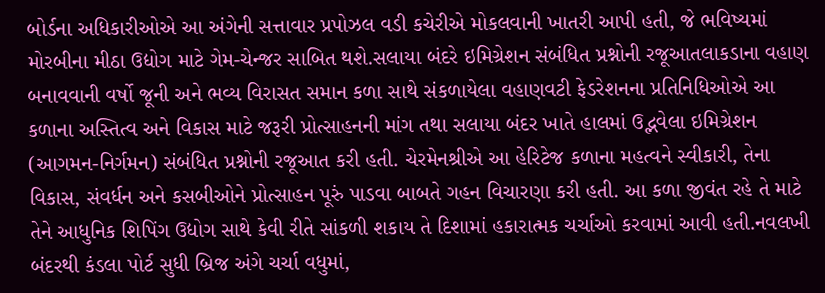બોર્ડના અધિકારીઓએ આ અંગેની સત્તાવાર પ્રપોઝલ વડી કચેરીએ મોકલવાની ખાતરી આપી હતી, જે ભવિષ્યમાં મોરબીના મીઠા ઉદ્યોગ માટે ગેમ-ચેન્જર સાબિત થશે.સલાયા બંદરે ઇમિગ્રેશન સંબંધિત પ્રશ્નોની રજૂઆતલાકડાના વહાણ બનાવવાની વર્ષો જૂની અને ભવ્ય વિરાસત સમાન કળા સાથે સંકળાયેલા વહાણવટી ફેડરેશનના પ્રતિનિધિઓએ આ કળાના અસ્તિત્વ અને વિકાસ માટે જરૂરી પ્રોત્સાહનની માંગ તથા સલાયા બંદર ખાતે હાલમાં ઉદ્ભવેલા ઇમિગ્રેશન (આગમન-નિર્ગમન) સંબંધિત પ્રશ્નોની રજૂઆત કરી હતી. ચેરમેનશ્રીએ આ હેરિટેજ કળાના મહત્વને સ્વીકારી, તેના વિકાસ, સંવર્ધન અને કસબીઓને પ્રોત્સાહન પૂરું પાડવા બાબતે ગહન વિચારણા કરી હતી. આ કળા જીવંત રહે તે માટે તેને આધુનિક શિપિંગ ઉદ્યોગ સાથે કેવી રીતે સાંકળી શકાય તે દિશામાં હકારાત્મક ચર્ચાઓ કરવામાં આવી હતી.નવલખી બંદરથી કંડલા પોર્ટ સુધી બ્રિજ અંગે ચર્ચા વધુમાં,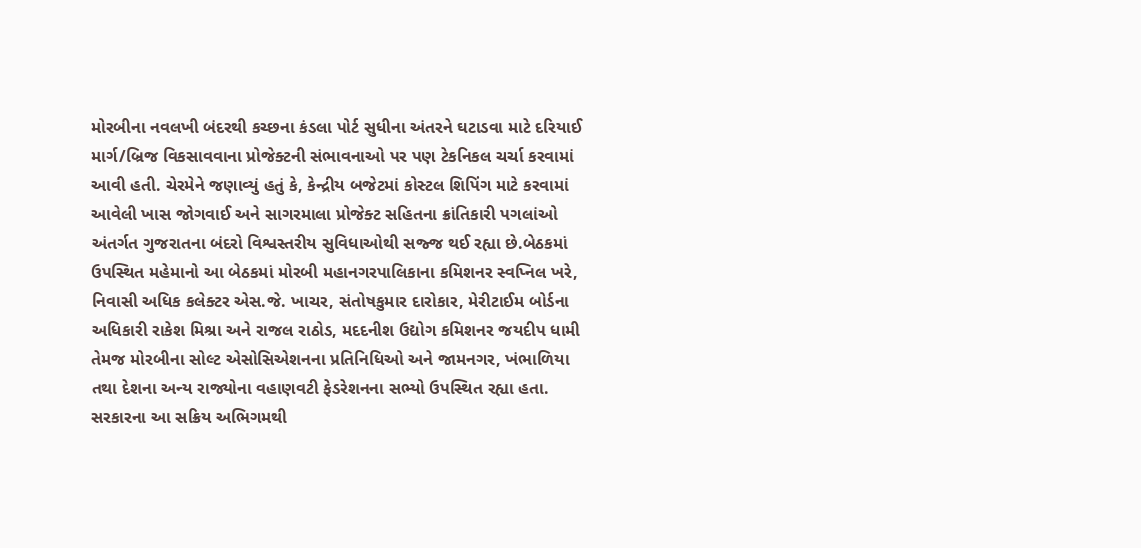મોરબીના નવલખી બંદરથી કચ્છના કંડલા પોર્ટ સુધીના અંતરને ઘટાડવા માટે દરિયાઈ માર્ગ/બ્રિજ વિકસાવવાના પ્રોજેક્ટની સંભાવનાઓ પર પણ ટેકનિકલ ચર્ચા કરવામાં આવી હતી. ચેરમેને જણાવ્યું હતું કે, કેન્દ્રીય બજેટમાં કોસ્ટલ શિપિંગ માટે કરવામાં આવેલી ખાસ જોગવાઈ અને સાગરમાલા પ્રોજેક્ટ સહિતના ક્રાંતિકારી પગલાંઓ અંતર્ગત ગુજરાતના બંદરો વિશ્વસ્તરીય સુવિધાઓથી સજ્જ થઈ રહ્યા છે.બેઠકમાં ઉપસ્થિત મહેમાનો આ બેઠકમાં મોરબી મહાનગરપાલિકાના કમિશનર સ્વપ્નિલ ખરે, નિવાસી અધિક કલેક્ટર એસ.જે. ખાચર, સંતોષકુમાર દારોકાર, મેરીટાઈમ બોર્ડના અધિકારી રાકેશ મિશ્રા અને રાજલ રાઠોડ, મદદનીશ ઉદ્યોગ કમિશનર જયદીપ ધામી તેમજ મોરબીના સોલ્ટ એસોસિએશનના પ્રતિનિધિઓ અને જામનગર, ખંભાળિયા તથા દેશના અન્ય રાજ્યોના વહાણવટી ફેડરેશનના સભ્યો ઉપસ્થિત રહ્યા હતા. સરકારના આ સક્રિય અભિગમથી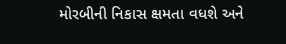મોરબીની નિકાસ ક્ષમતા વધશે અને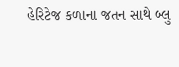હેરિટેજ કળાના જતન સાથે બ્લુ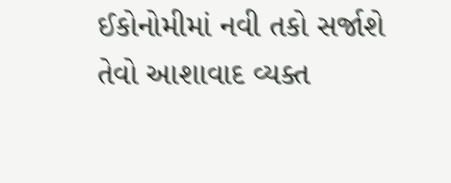ઈકોનોમીમાં નવી તકો સર્જાશે તેવો આશાવાદ વ્યક્ત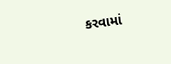કરવામાં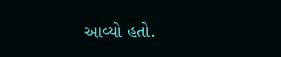આવ્યો હતો.